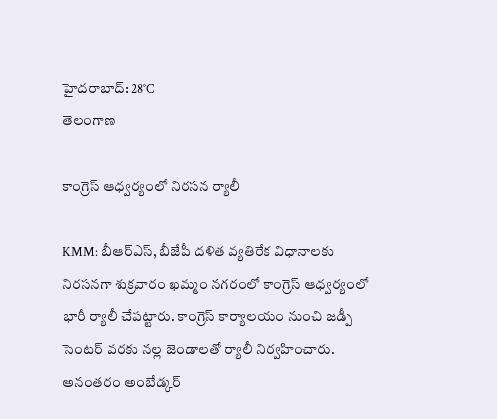హైదరాబాద్: 28°C
తెలంగాణ

కాంగ్రెస్‌ ఆధ్వర్యంలో నిరసన ర్యాలీ

KMM: బీఆర్ఎస్, బీజేపీ దళిత వ్యతిరేక విధానాలకు నిరసనగా శుక్రవారం ఖమ్మం నగరంలో కాంగ్రెస్ ఆధ్వర్యంలో భారీ ర్యాలీ చేపట్టారు. కాంగ్రెస్ కార్యాలయం నుంచి జడ్పీ సెంటర్ వరకు నల్ల జెండాలతో ర్యాలీ నిర్వహించారు. అనంతరం అంబేడ్కర్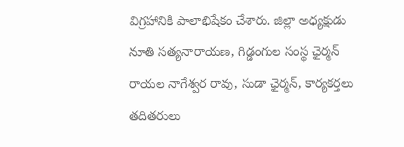విగ్రహానికి పాలాభిషేకం చేశారు. జిల్లా అధ్యక్షుడు నూతి సత్యనారాయణ, గిడ్డంగుల సంస్థ ఛైర్మన్ రాయల నాగేశ్వర రావు, సుడా ఛైర్మన్, కార్యకర్తలు తదితరులు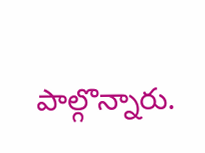పాల్గొన్నారు.